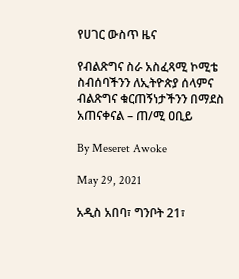የሀገር ውስጥ ዜና

የብልጽግና ስራ አስፈጻሚ ኮሚቴ ስብሰባችንን ለኢትዮጵያ ሰላምና ብልጽግና ቁርጠኝነታችንን በማደስ አጠናቀናል – ጠ/ሚ ዐቢይ

By Meseret Awoke

May 29, 2021

አዲስ አበባ፣ ግንቦት 21፣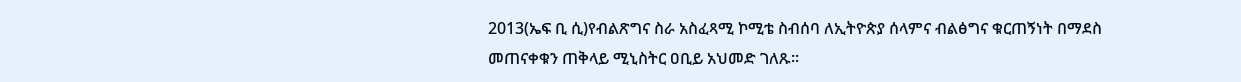2013(ኤፍ ቢ ሲ)የብልጽግና ስራ አስፈጻሚ ኮሚቴ ስብሰባ ለኢትዮጵያ ሰላምና ብልፅግና ቁርጠኝነት በማደስ መጠናቀቁን ጠቅላይ ሚኒስትር ዐቢይ አህመድ ገለጹ፡፡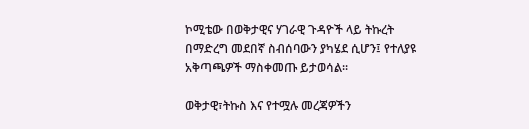ኮሚቴው በወቅታዊና ሃገራዊ ጉዳዮች ላይ ትኩረት በማድረግ መደበኛ ስብሰባውን ያካሄደ ሲሆን፤ የተለያዩ አቅጣጫዎች ማስቀመጡ ይታወሳል፡፡

ወቅታዊ፣ትኩስ እና የተሟሉ መረጃዎችን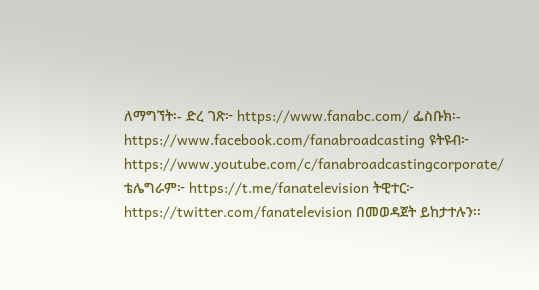ለማግኘት፡- ድረ ገጽ፦ https://www.fanabc.com/ ፌስቡክ፡- https://www.facebook.com/fanabroadcasting ዩትዩብ፦ https://www.youtube.com/c/fanabroadcastingcorporate/ ቴሌግራም፦ https://t.me/fanatelevision ትዊተር፦ https://twitter.com/fanatelevision በመወዳጀት ይከታተሉን፡፡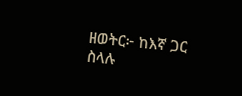ዘወትር፦ ከእኛ ጋር ስላሉ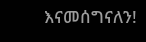እናመሰግናለን!